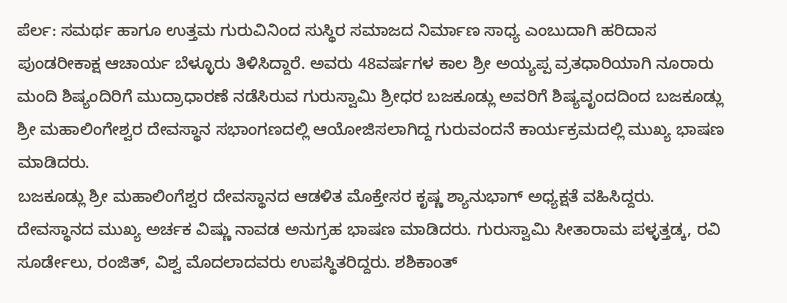ಪೆರ್ಲ: ಸಮರ್ಥ ಹಾಗೂ ಉತ್ತಮ ಗುರುವಿನಿಂದ ಸುಸ್ಥಿರ ಸಮಾಜದ ನಿರ್ಮಾಣ ಸಾಧ್ಯ ಎಂಬುದಾಗಿ ಹರಿದಾಸ ಪುಂಡರೀಕಾಕ್ಷ ಆಚಾರ್ಯ ಬೆಳ್ಳೂರು ತಿಳಿಸಿದ್ದಾರೆ. ಅವರು 48ವರ್ಷಗಳ ಕಾಲ ಶ್ರೀ ಅಯ್ಯಪ್ಪ ವ್ರತಧಾರಿಯಾಗಿ ನೂರಾರು ಮಂದಿ ಶಿಷ್ಯಂದಿರಿಗೆ ಮುದ್ರಾಧಾರಣೆ ನಡೆಸಿರುವ ಗುರುಸ್ವಾಮಿ ಶ್ರೀಧರ ಬಜಕೂಡ್ಲು ಅವರಿಗೆ ಶಿಷ್ಯವೃಂದದಿಂದ ಬಜಕೂಡ್ಲು ಶ್ರೀ ಮಹಾಲಿಂಗೇಶ್ವರ ದೇವಸ್ಥಾನ ಸಭಾಂಗಣದಲ್ಲಿ ಆಯೋಜಿಸಲಾಗಿದ್ದ ಗುರುವಂದನೆ ಕಾರ್ಯಕ್ರಮದಲ್ಲಿ ಮುಖ್ಯ ಭಾಷಣ ಮಾಡಿದರು.
ಬಜಕೂಡ್ಲು ಶ್ರೀ ಮಹಾಲಿಂಗೆಶ್ವರ ದೇವಸ್ಥಾನದ ಆಡಳಿತ ಮೊಕ್ತೇಸರ ಕೃಷ್ಣ ಶ್ಯಾನುಭಾಗ್ ಅಧ್ಯಕ್ಷತೆ ವಹಿಸಿದ್ದರು. ದೇವಸ್ಥಾನದ ಮುಖ್ಯ ಅರ್ಚಕ ವಿಷ್ಣು ನಾವಡ ಅನುಗ್ರಹ ಭಾಷಣ ಮಾಡಿದರು. ಗುರುಸ್ವಾಮಿ ಸೀತಾರಾಮ ಪಳ್ಳತ್ತಡ್ಕ, ರವಿ ಸೂರ್ಡೇಲು, ರಂಜಿತ್, ವಿಶ್ವ ಮೊದಲಾದವರು ಉಪಸ್ಥಿತರಿದ್ದರು. ಶಶಿಕಾಂತ್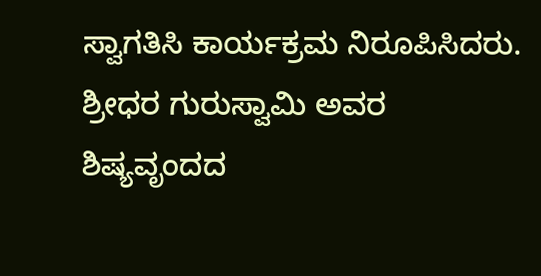ಸ್ವಾಗತಿಸಿ ಕಾರ್ಯಕ್ರಮ ನಿರೂಪಿಸಿದರು.
ಶ್ರೀಧರ ಗುರುಸ್ವಾಮಿ ಅವರ ಶಿಷ್ಯವೃಂದದ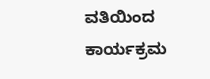ವತಿಯಿಂದ ಕಾರ್ಯಕ್ರಮ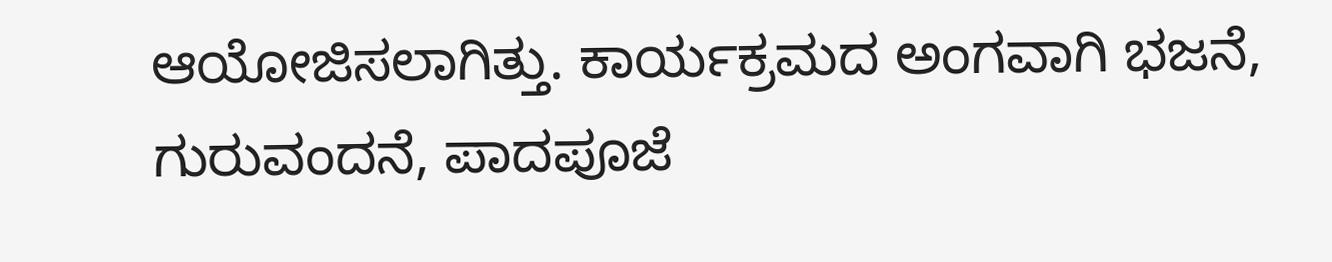ಆಯೋಜಿಸಲಾಗಿತ್ತು. ಕಾರ್ಯಕ್ರಮದ ಅಂಗವಾಗಿ ಭಜನೆ, ಗುರುವಂದನೆ, ಪಾದಪೂಜೆ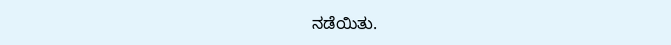ನಡೆಯಿತು.